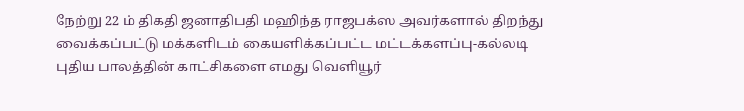நேற்று 22 ம் திகதி ஜனாதிபதி மஹிந்த ராஜபக்ஸ அவர்களால் திறந்து வைக்கப்பட்டு மக்களிடம் கையளிக்கப்பட்ட மட்டக்களப்பு-கல்லடி புதிய பாலத்தின் காட்சிகளை எமது வெளியூர்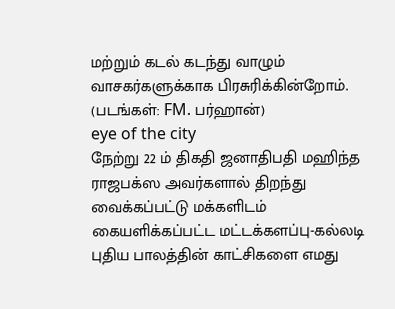மற்றும் கடல் கடந்து வாழும் வாசகர்களுக்காக பிரசுரிக்கின்றோம்.
(படங்கள்: FM. பர்ஹான்)
eye of the city
நேற்று 22 ம் திகதி ஜனாதிபதி மஹிந்த ராஜபக்ஸ அவர்களால் திறந்து வைக்கப்பட்டு மக்களிடம் கையளிக்கப்பட்ட மட்டக்களப்பு-கல்லடி புதிய பாலத்தின் காட்சிகளை எமது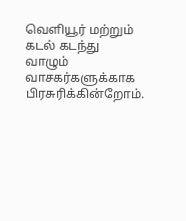வெளியூர் மற்றும் கடல் கடந்து வாழும் வாசகர்களுக்காக பிரசுரிக்கின்றோம்.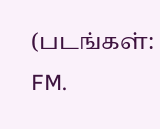(படங்கள்: FM.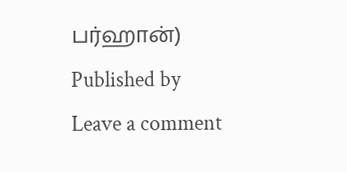பர்ஹான்)
Published by
Leave a comment